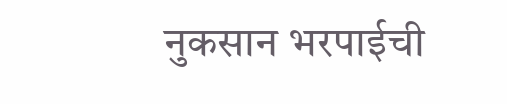नुकसान भरपाईची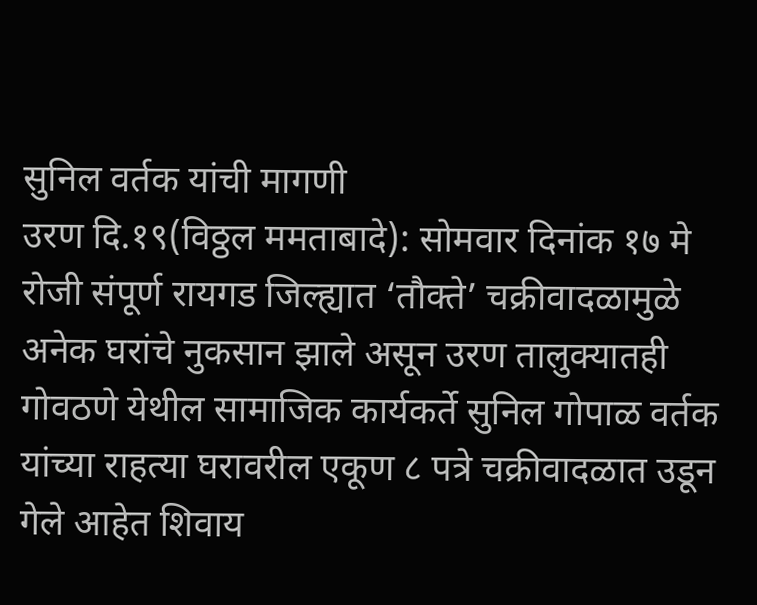सुनिल वर्तक यांची मागणी
उरण दि.१९(विठ्ठल ममताबादे): सोमवार दिनांक १७ मे रोजी संपूर्ण रायगड जिल्ह्यात ‘तौक्ते’ चक्रीवादळामुळे अनेक घरांचे नुकसान झाले असून उरण तालुक्यातही गोवठणे येथील सामाजिक कार्यकर्ते सुनिल गोपाळ वर्तक यांच्या राहत्या घरावरील एकूण ८ पत्रे चक्रीवादळात उडून गेले आहेत शिवाय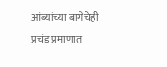आंब्यांच्या बागेचेही प्रचंड प्रमाणात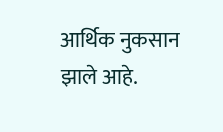आर्थिक नुकसान झाले आहे.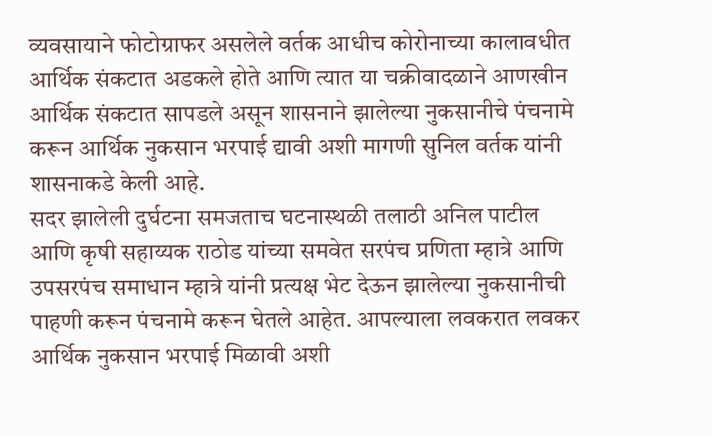व्यवसायाने फोटोग्राफर असलेले वर्तक आधीच कोरोनाच्या कालावधीत आर्थिक संकटात अडकले होते आणि त्यात या चक्रीवादळाने आणखीन आर्थिक संकटात सापडले असून शासनाने झालेल्या नुकसानीचे पंचनामे करून आर्थिक नुकसान भरपाई द्यावी अशी मागणी सुनिल वर्तक यांनी शासनाकडे केली आहे.
सदर झालेली दुर्घटना समजताच घटनास्थळी तलाठी अनिल पाटील आणि कृषी सहाय्यक राठोड यांच्या समवेत सरपंच प्रणिता म्हात्रे आणि उपसरपंच समाधान म्हात्रे यांनी प्रत्यक्ष भेट देऊन झालेल्या नुकसानीची पाहणी करून पंचनामे करून घेतले आहेत. आपल्याला लवकरात लवकर आर्थिक नुकसान भरपाई मिळावी अशी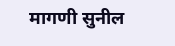मागणी सुनील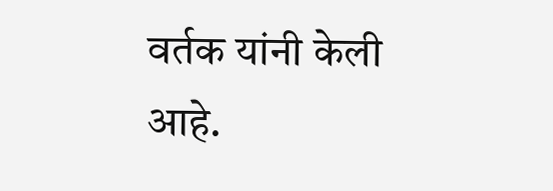वर्तक यांनी केली आहे.